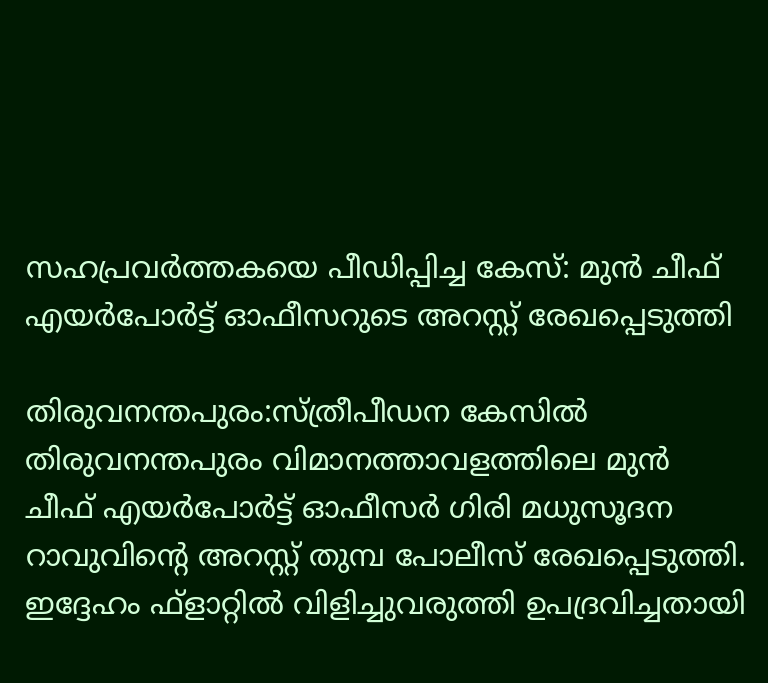സഹപ്രവർത്തകയെ പീഡിപ്പിച്ച കേസ്: മുൻ ചീഫ് എയർപോർട്ട് ഓഫീസറുടെ അറസ്റ്റ് രേഖപ്പെടുത്തി

തിരുവനന്തപുരം:സ്ത്രീപീഡന കേസിൽ തിരുവനന്തപുരം വിമാനത്താവളത്തിലെ മുൻ ചീഫ് എയർപോർട്ട് ഓഫീസർ ഗിരി മധുസൂദന റാവുവിന്റെ അറസ്റ്റ് തുമ്പ പോലീസ് രേഖപ്പെടുത്തി.
ഇദ്ദേഹം ഫ്ളാറ്റിൽ വിളിച്ചുവരുത്തി ഉപദ്രവിച്ചതായി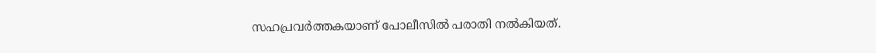സഹപ്രവർത്തകയാണ് പോലീസിൽ പരാതി നൽകിയത്.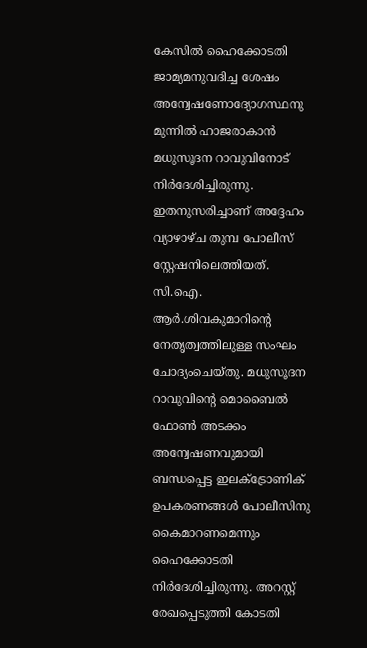കേസിൽ ഹൈക്കോടതി ജാമ്യമനുവദിച്ച ശേഷം അന്വേഷണോദ്യോഗസ്ഥനു മുന്നിൽ ഹാജരാകാൻ മധുസൂദന റാവുവിനോട് നിർദേശിച്ചിരുന്നു. ഇതനുസരിച്ചാണ് അദ്ദേഹം വ്യാഴാഴ്ച തുമ്പ പോലീസ് സ്റ്റേഷനിലെത്തിയത്.
സി.ഐ. ആർ.ശിവകുമാറിന്റെ നേതൃത്വത്തിലുള്ള സംഘം ചോദ്യംചെയ്തു. മധുസൂദന റാവുവിന്റെ മൊബൈൽ ഫോൺ അടക്കം അന്വേഷണവുമായി ബന്ധപ്പെട്ട ഇലക്ട്രോണിക് ഉപകരണങ്ങൾ പോലീസിനു കൈമാറണമെന്നും ഹൈക്കോടതി നിർദേശിച്ചിരുന്നു. അറസ്റ്റ് രേഖപ്പെടുത്തി കോടതി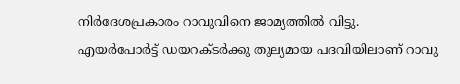നിർദേശപ്രകാരം റാവുവിനെ ജാമ്യത്തിൽ വിട്ടു.
എയർപോർട്ട് ഡയറക്ടർക്കു തുല്യമായ പദവിയിലാണ് റാവു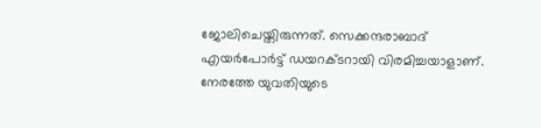ജോലിചെയ്തിരുന്നത്. സെക്കന്ദരാബാദ് എയർപോർട്ട് ഡയറക്ടറായി വിരമിച്ചയാളാണ്. നേരത്തേ യുവതിയുടെ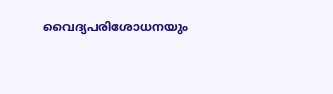വൈദ്യപരിശോധനയും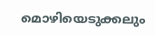മൊഴിയെടുക്കലും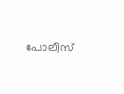പോലീസ്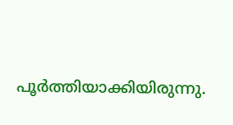പൂർത്തിയാക്കിയിരുന്നു.